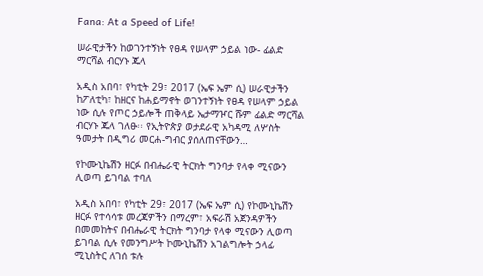Fana: At a Speed of Life!

ሠራዊታችን ከወገንተኝነት የፀዳ የሠላም ኃይል ነው- ፊልድ ማርሻል ብርሃኑ ጁላ

አዲስ አበባ፣ የካቲት 29፣ 2017 (ኤፍ ኤም ሲ) ሠራዊታችን ከፖለቲካ፣ ከዘርና ከሐይማኖት ወገንተኝነት የፀዳ የሠላም ኃይል ነው ሲሉ የጦር ኃይሎች ጠቅላይ ኤታማዦር ሹም ፊልድ ማርሻል ብርሃኑ ጁላ ገለፁ፡፡ የኢትዮጵያ ወታደራዊ አካዳሚ ለሦስት ዓመታት በዲግሪ መርሐ-ግብር ያሰለጠናቸውን…

የኮሙኒኬሽን ዘርፉ በብሔራዊ ትርክት ግንባታ የላቀ ሚናውን ሊወጣ ይገባል ተባለ

አዲስ አበባ፣ የካቲት 29፣ 2017 (ኤፍ ኤም ሲ) የኮሙኒኬሽን ዘርፉ የተሳሳቱ መረጃዎችን በማረም፣ አፍራሽ አጀንዳዎችን በመመከትና በብሔራዊ ትርክት ግንባታ የላቀ ሚናውን ሊወጣ ይገባል ሲሉ የመንግሥት ኮሙኒኬሽን አገልግሎት ኃላፊ ሚኒስትር ለገሰ ቱሉ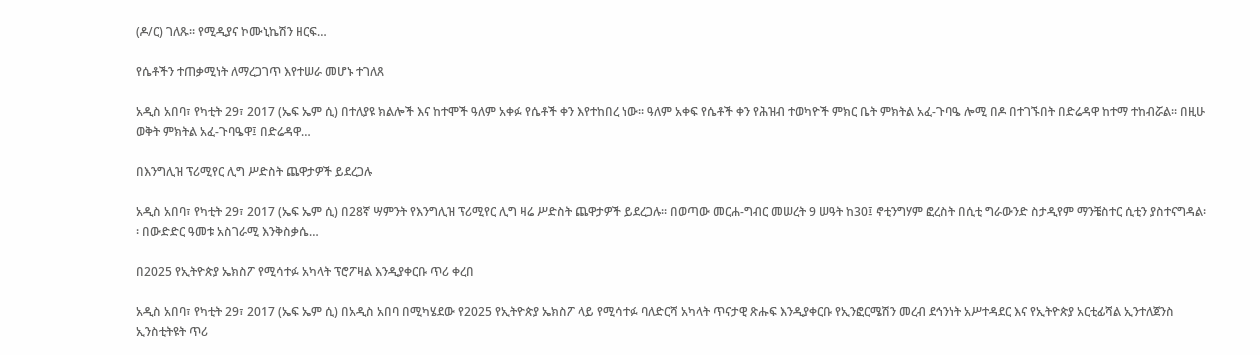(ዶ/ር) ገለጹ። የሚዲያና ኮሙኒኬሽን ዘርፍ…

የሴቶችን ተጠቃሚነት ለማረጋገጥ እየተሠራ መሆኑ ተገለጸ

አዲስ አበባ፣ የካቲት 29፣ 2017 (ኤፍ ኤም ሲ) በተለያዩ ክልሎች እና ከተሞች ዓለም አቀፉ የሴቶች ቀን እየተከበረ ነው፡፡ ዓለም አቀፍ የሴቶች ቀን የሕዝብ ተወካዮች ምክር ቤት ምክትል አፈ-ጉባዔ ሎሚ በዶ በተገኙበት በድሬዳዋ ከተማ ተከብሯል፡፡ በዚሁ ወቅት ምክትል አፈ-ጉባዔዋ፤ በድሬዳዋ…

በእንግሊዝ ፕሪሚየር ሊግ ሥድስት ጨዋታዎች ይደረጋሉ

አዲስ አበባ፣ የካቲት 29፣ 2017 (ኤፍ ኤም ሲ) በ28ኛ ሣምንት የእንግሊዝ ፕሪሚየር ሊግ ዛሬ ሥድስት ጨዋታዎች ይደረጋሉ፡፡ በወጣው መርሐ-ግብር መሠረት 9 ሠዓት ከ30፤ ኖቲንግሃም ፎረስት በሲቲ ግራውንድ ስታዲየም ማንቼስተር ሲቲን ያስተናግዳል፡፡ በውድድር ዓመቱ አስገራሚ እንቅስቃሴ…

በ2025 የኢትዮጵያ ኤክስፖ የሚሳተፉ አካላት ፕሮፖዛል እንዲያቀርቡ ጥሪ ቀረበ

አዲስ አበባ፣ የካቲት 29፣ 2017 (ኤፍ ኤም ሲ) በአዲስ አበባ በሚካሄደው የ2025 የኢትዮጵያ ኤክስፖ ላይ የሚሳተፉ ባለድርሻ አካላት ጥናታዊ ጽሑፍ እንዲያቀርቡ የኢንፎርሜሽን መረብ ደኅንነት አሥተዳደር እና የኢትዮጵያ አርቲፊሻል ኢንተለጀንስ ኢንስቲትዩት ጥሪ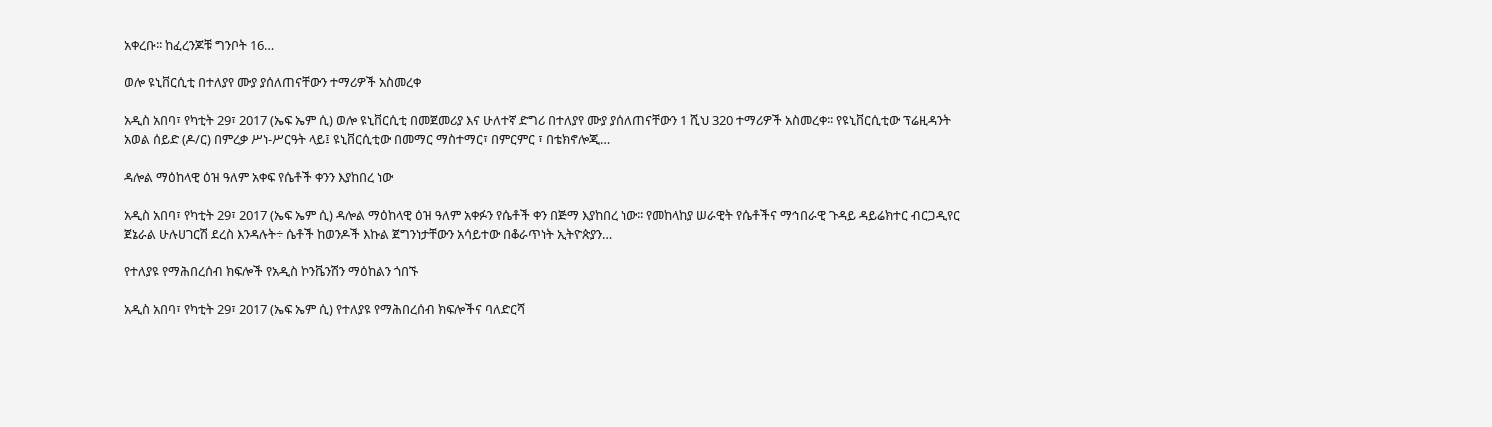አቀረቡ፡፡ ከፈረንጆቹ ግንቦት 16…

ወሎ ዩኒቨርሲቲ በተለያየ ሙያ ያሰለጠናቸውን ተማሪዎች አስመረቀ

አዲስ አበባ፣ የካቲት 29፣ 2017 (ኤፍ ኤም ሲ) ወሎ ዩኒቨርሲቲ በመጀመሪያ እና ሁለተኛ ድግሪ በተለያየ ሙያ ያሰለጠናቸውን 1 ሺህ 320 ተማሪዎች አስመረቀ፡፡ የዩኒቨርሲቲው ፕሬዚዳንት አወል ሰይድ (ዶ/ር) በምረቃ ሥነ-ሥርዓት ላይ፤ ዩኒቨርሲቲው በመማር ማስተማር፣ በምርምር ፣ በቴክኖሎጂ…

ዳሎል ማዕከላዊ ዕዝ ዓለም አቀፍ የሴቶች ቀንን እያከበረ ነው

አዲስ አበባ፣ የካቲት 29፣ 2017 (ኤፍ ኤም ሲ) ዳሎል ማዕከላዊ ዕዝ ዓለም አቀፉን የሴቶች ቀን በጅማ እያከበረ ነው፡፡ የመከላከያ ሠራዊት የሴቶችና ማኅበራዊ ጉዳይ ዳይሬክተር ብርጋዲየር ጀኔራል ሁሉሀገርሽ ደረስ እንዳሉት÷ ሴቶች ከወንዶች እኩል ጀግንነታቸውን አሳይተው በቆራጥነት ኢትዮጵያን…

የተለያዩ የማሕበረሰብ ክፍሎች የአዲስ ኮንቬንሽን ማዕከልን ጎበኙ

አዲስ አበባ፣ የካቲት 29፣ 2017 (ኤፍ ኤም ሲ) የተለያዩ የማሕበረሰብ ክፍሎችና ባለድርሻ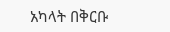አካላት በቅርቡ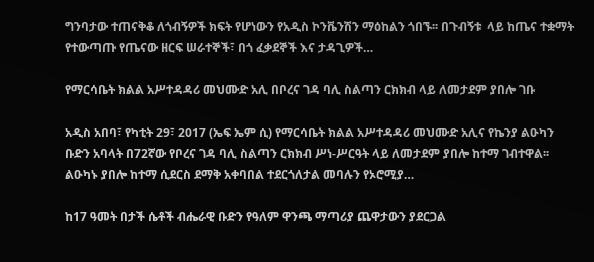ግንባታው ተጠናቅቆ ለጎብኝዎች ክፍት የሆነውን የአዲስ ኮንቬንሽን ማዕከልን ጎበኙ፡፡ በጉብኝቱ  ላይ ከጤና ተቋማት የተውጣጡ የጤናው ዘርፍ ሠራተኞች፣ በጎ ፈቃደኞች እና ታዳጊዎች…

የማርሳቤት ክልል አሥተዳዳሪ መህሙድ አሊ በቦረና ገዳ ባሊ ስልጣን ርክክብ ላይ ለመታደም ያበሎ ገቡ

አዲስ አበባ፣ የካቲት 29፣ 2017 (ኤፍ ኤም ሲ) የማርሳቤት ክልል አሥተዳዳሪ መህሙድ አሊና የኬንያ ልዑካን ቡድን አባላት በ72ኛው የቦረና ገዳ ባሊ ስልጣን ርክክብ ሥነ-ሥርዓት ላይ ለመታደም ያበሎ ከተማ ገብተዋል፡፡ ልዑካኑ ያበሎ ከተማ ሲደርስ ደማቅ አቀባበል ተደርጎለታል መባሉን የኦሮሚያ…

ከ17 ዓመት በታች ሴቶች ብሔራዊ ቡድን የዓለም ዋንጫ ማጣሪያ ጨዋታውን ያደርጋል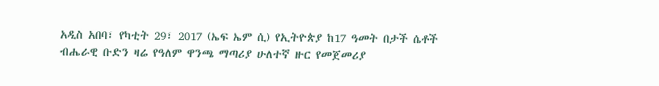አዲስ አበባ፣ የካቲት 29፣ 2017 (ኤፍ ኤም ሲ) የኢትዮጵያ ከ17 ዓመት በታች ሴቶች ብሔራዊ ቡድን ዛሬ የዓለም ዋንጫ ማጣሪያ ሁለተኛ ዙር የመጀመሪያ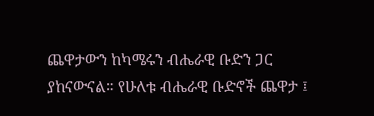ጨዋታውን ከካሜሩን ብሔራዊ ቡድን ጋር ያከናውናል። የሁለቱ ብሔራዊ ቡድኖች ጨዋታ ፤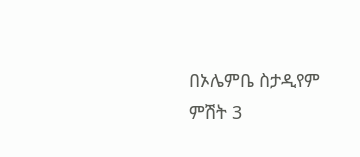በኦሌምቤ ስታዲየም ምሽት 3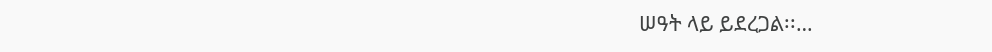ሠዓት ላይ ይደረጋል፡፡…